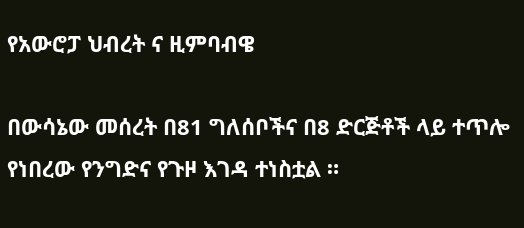የአውሮፓ ህብረት ና ዚምባብዌ

በውሳኔው መሰረት በ81 ግለሰቦችና በ8 ድርጅቶች ላይ ተጥሎ የነበረው የንግድና የጉዞ እገዳ ተነስቷል ።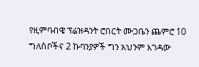የዚምባብዌ ፕሬዝዳንት ሮበርት ሙጋቤን ጨምሮ 10 ግለሰቦችና 2 ኩባንያዎች ግን አህንም እገዳው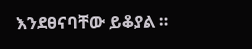እንደፀናባቸው ይቆያል ።